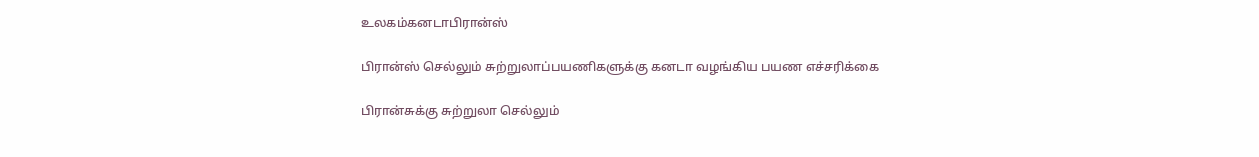உலகம்கனடாபிரான்ஸ்

பிரான்ஸ் செல்லும் சுற்றுலாப்பயணிகளுக்கு கனடா வழங்கிய பயண எச்சரிக்கை

பிரான்சுக்கு சுற்றுலா செல்லும்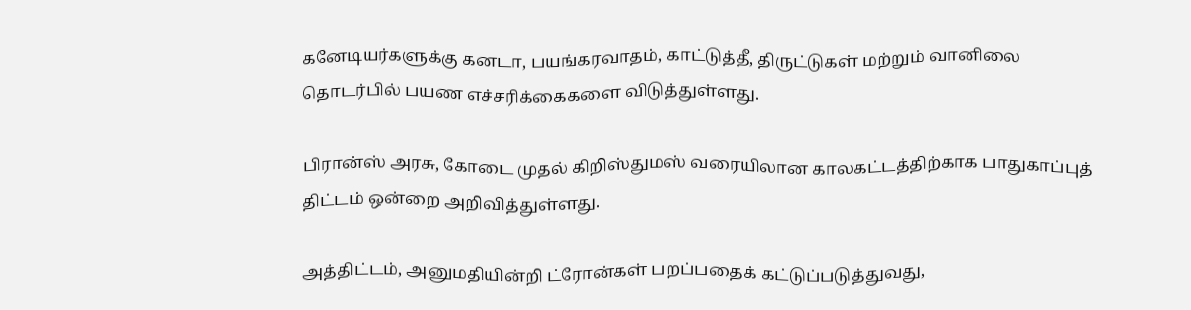கனேடியர்களுக்கு கனடா, பயங்கரவாதம், காட்டுத்தீ, திருட்டுகள் மற்றும் வானிலை தொடர்பில் பயண எச்சரிக்கைகளை விடுத்துள்ளது.

பிரான்ஸ் அரசு, கோடை முதல் கிறிஸ்துமஸ் வரையிலான காலகட்டத்திற்காக பாதுகாப்புத் திட்டம் ஒன்றை அறிவித்துள்ளது.

அத்திட்டம், அனுமதியின்றி ட்ரோன்கள் பறப்பதைக் கட்டுப்படுத்துவது,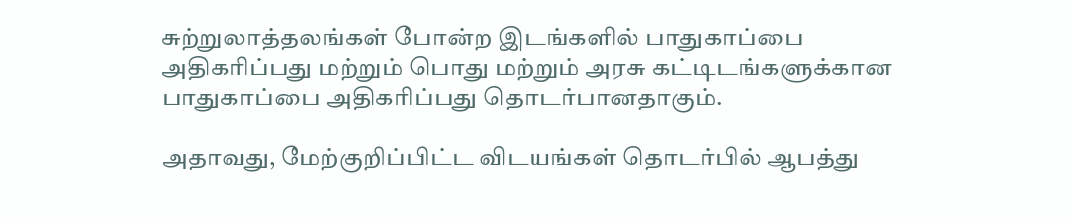சுற்றுலாத்தலங்கள் போன்ற இடங்களில் பாதுகாப்பை அதிகரிப்பது மற்றும் பொது மற்றும் அரசு கட்டிடங்களுக்கான பாதுகாப்பை அதிகரிப்பது தொடர்பானதாகும்.

அதாவது, மேற்குறிப்பிட்ட விடயங்கள் தொடர்பில் ஆபத்து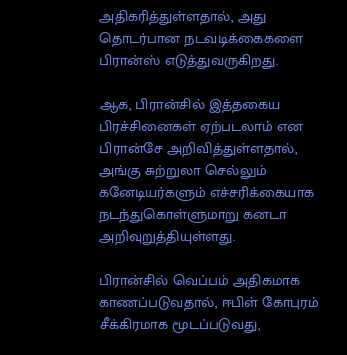அதிகரித்துள்ளதால், அது தொடர்பான நடவடிக்கைகளை பிரான்ஸ் எடுத்துவருகிறது.

ஆக, பிரான்சில் இத்தகைய பிரச்சினைகள் ஏற்படலாம் என பிரான்சே அறிவித்துள்ளதால், அங்கு சுற்றுலா செல்லும் கனேடியர்களும் எச்சரிக்கையாக நடந்துகொள்ளுமாறு கனடா அறிவுறுத்தியுள்ளது.

பிரான்சில் வெப்பம் அதிகமாக காணப்படுவதால், ஈபிள் கோபுரம் சீக்கிரமாக மூடப்படுவது,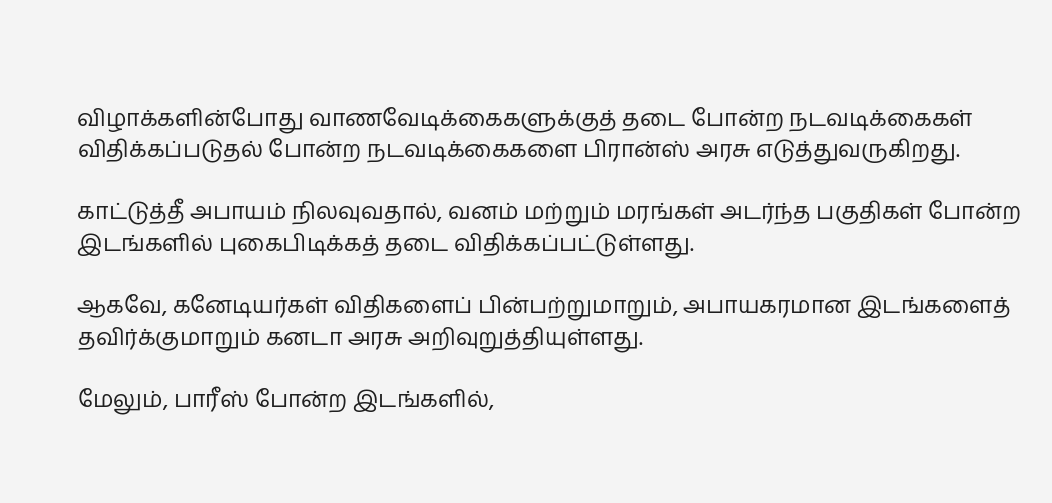விழாக்களின்போது வாணவேடிக்கைகளுக்குத் தடை போன்ற நடவடிக்கைகள் விதிக்கப்படுதல் போன்ற நடவடிக்கைகளை பிரான்ஸ் அரசு எடுத்துவருகிறது.

காட்டுத்தீ அபாயம் நிலவுவதால், வனம் மற்றும் மரங்கள் அடர்ந்த பகுதிகள் போன்ற இடங்களில் புகைபிடிக்கத் தடை விதிக்கப்பட்டுள்ளது.

ஆகவே, கனேடியர்கள் விதிகளைப் பின்பற்றுமாறும், அபாயகரமான இடங்களைத் தவிர்க்குமாறும் கனடா அரசு அறிவுறுத்தியுள்ளது.

மேலும், பாரீஸ் போன்ற இடங்களில்,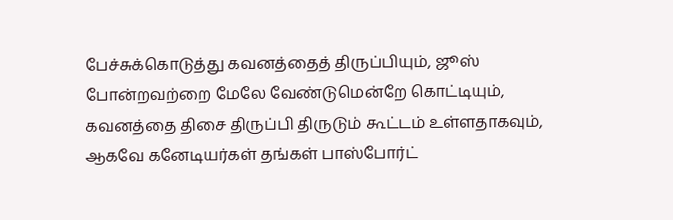பேச்சுக்கொடுத்து கவனத்தைத் திருப்பியும், ஜூஸ் போன்றவற்றை மேலே வேண்டுமென்றே கொட்டியும், கவனத்தை திசை திருப்பி திருடும் கூட்டம் உள்ளதாகவும், ஆகவே கனேடியர்கள் தங்கள் பாஸ்போர்ட்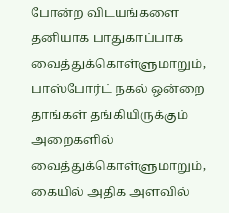போன்ற விடயங்களை தனியாக பாதுகாப்பாக வைத்துக்கொள்ளுமாறும், பாஸ்போர்ட் நகல் ஒன்றை தாங்கள் தங்கியிருக்கும் அறைகளில் வைத்துக்கொள்ளுமாறும், கையில் அதிக அளவில்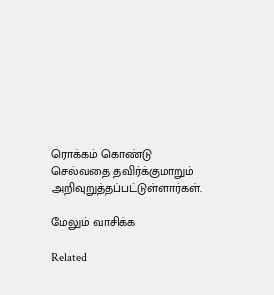ரொக்கம் கொண்டு செல்வதை தவிர்க்குமாறும் அறிவுறுத்தப்பட்டுள்ளார்கள்.

மேலும் வாசிக்க

Related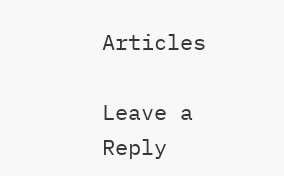Articles

Leave a Reply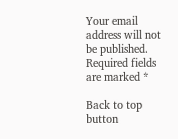Your email address will not be published. Required fields are marked *

Back to top button